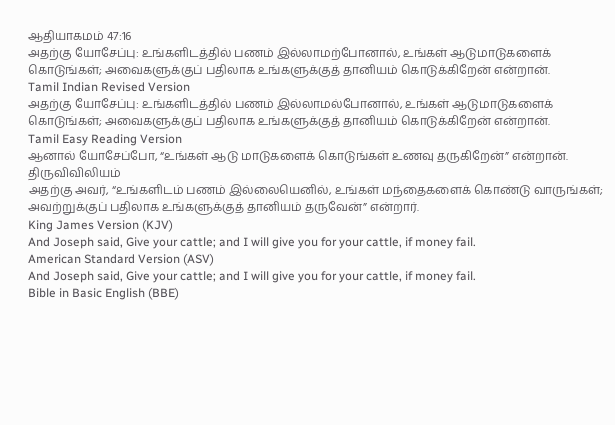ஆதியாகமம் 47:16
அதற்கு யோசேப்பு: உங்களிடத்தில் பணம் இல்லாமற்போனால், உங்கள் ஆடுமாடுகளைக் கொடுங்கள்; அவைகளுக்குப் பதிலாக உங்களுக்குத் தானியம் கொடுக்கிறேன் என்றான்.
Tamil Indian Revised Version
அதற்கு யோசேப்பு: உங்களிடத்தில் பணம் இல்லாமல்போனால், உங்கள் ஆடுமாடுகளைக் கொடுங்கள்; அவைகளுக்குப் பதிலாக உங்களுக்குத் தானியம் கொடுக்கிறேன் என்றான்.
Tamil Easy Reading Version
ஆனால் யோசேப்போ, “உங்கள் ஆடு மாடுகளைக் கொடுங்கள் உணவு தருகிறேன்” என்றான்.
திருவிவிலியம்
அதற்கு அவர், “உங்களிடம் பணம் இல்லையெனில், உங்கள் மந்தைகளைக் கொண்டு வாருங்கள்; அவற்றுக்குப் பதிலாக உங்களுக்குத் தானியம் தருவேன்” என்றார்.
King James Version (KJV)
And Joseph said, Give your cattle; and I will give you for your cattle, if money fail.
American Standard Version (ASV)
And Joseph said, Give your cattle; and I will give you for your cattle, if money fail.
Bible in Basic English (BBE)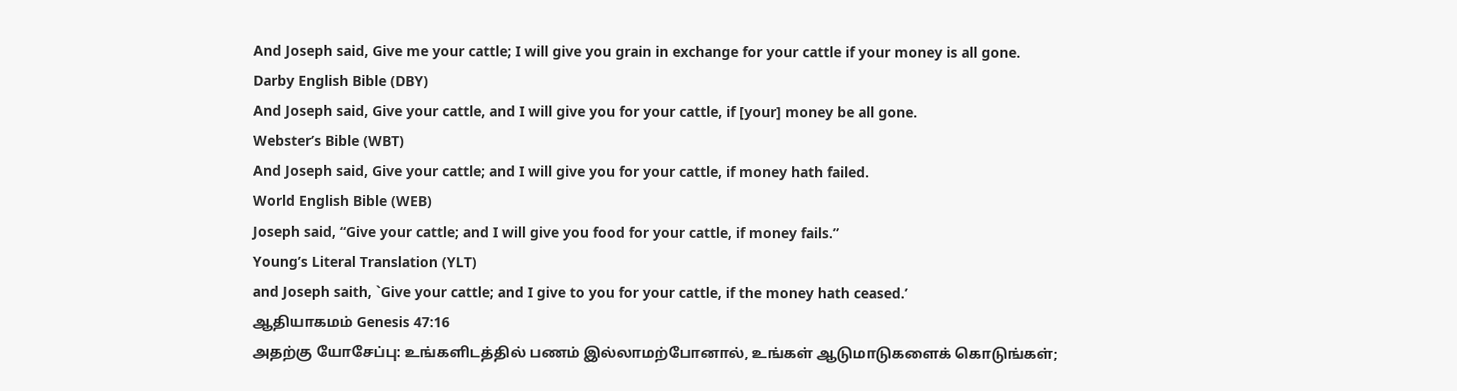And Joseph said, Give me your cattle; I will give you grain in exchange for your cattle if your money is all gone.
Darby English Bible (DBY)
And Joseph said, Give your cattle, and I will give you for your cattle, if [your] money be all gone.
Webster’s Bible (WBT)
And Joseph said, Give your cattle; and I will give you for your cattle, if money hath failed.
World English Bible (WEB)
Joseph said, “Give your cattle; and I will give you food for your cattle, if money fails.”
Young’s Literal Translation (YLT)
and Joseph saith, `Give your cattle; and I give to you for your cattle, if the money hath ceased.’
ஆதியாகமம் Genesis 47:16
அதற்கு யோசேப்பு: உங்களிடத்தில் பணம் இல்லாமற்போனால், உங்கள் ஆடுமாடுகளைக் கொடுங்கள்;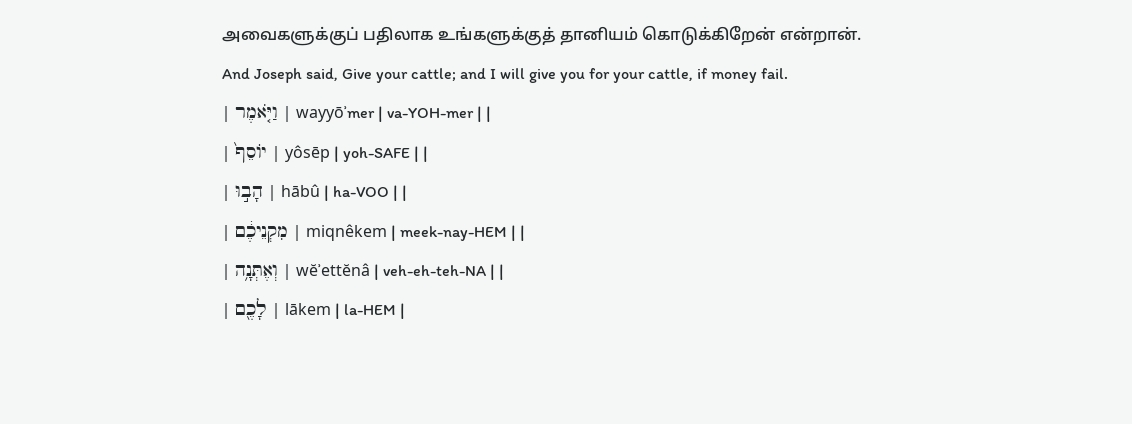அவைகளுக்குப் பதிலாக உங்களுக்குத் தானியம் கொடுக்கிறேன் என்றான்.
And Joseph said, Give your cattle; and I will give you for your cattle, if money fail.
| וַיֹּ֤אמֶר | wayyōʾmer | va-YOH-mer | |
| יוֹסֵף֙ | yôsēp | yoh-SAFE | |
| הָב֣וּ | hābû | ha-VOO | |
| מִקְנֵיכֶ֔ם | miqnêkem | meek-nay-HEM | |
| וְאֶתְּנָ֥ה | wĕʾettĕnâ | veh-eh-teh-NA | |
| לָכֶ֖ם | lākem | la-HEM |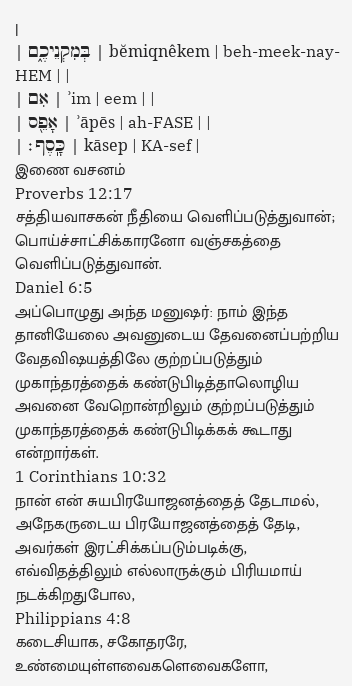|
| בְּמִקְנֵיכֶ֑ם | bĕmiqnêkem | beh-meek-nay-HEM | |
| אִם | ʾim | eem | |
| אָפֵ֖ס | ʾāpēs | ah-FASE | |
| כָּֽסֶף׃ | kāsep | KA-sef |
இணை வசனம்
Proverbs 12:17
சத்தியவாசகன் நீதியை வெளிப்படுத்துவான்; பொய்ச்சாட்சிக்காரனோ வஞ்சகத்தை வெளிப்படுத்துவான்.
Daniel 6:5
அப்பொழுது அந்த மனுஷர்: நாம் இந்த தானியேலை அவனுடைய தேவனைப்பற்றிய வேதவிஷயத்திலே குற்றப்படுத்தும் முகாந்தரத்தைக் கண்டுபிடித்தாலொழிய அவனை வேறொன்றிலும் குற்றப்படுத்தும் முகாந்தரத்தைக் கண்டுபிடிக்கக் கூடாது என்றார்கள்.
1 Corinthians 10:32
நான் என் சுயபிரயோஜனத்தைத் தேடாமல், அநேகருடைய பிரயோஜனத்தைத் தேடி, அவர்கள் இரட்சிக்கப்படும்படிக்கு, எவ்விதத்திலும் எல்லாருக்கும் பிரியமாய் நடக்கிறதுபோல,
Philippians 4:8
கடைசியாக, சகோதரரே, உண்மையுள்ளவைகளெவைகளோ,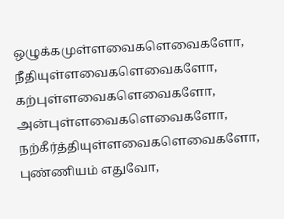ஒழுக்கமுள்ளவைகளெவைகளோ, நீதியுள்ளவைகளெவைகளோ, கற்புள்ளவைகளெவைகளோ, அன்புள்ளவைகளெவைகளோ, நற்கீர்த்தியுள்ளவைகளெவைகளோ, புண்ணியம் எதுவோ,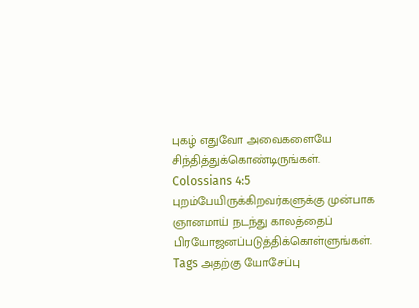புகழ் எதுவோ அவைகளையே சிந்தித்துக்கொண்டிருங்கள்.
Colossians 4:5
புறம்பேயிருக்கிறவர்களுக்கு முன்பாக ஞானமாய் நடந்து காலத்தைப் பிரயோஜனப்படுத்திக்கொள்ளுங்கள்.
Tags அதற்கு யோசேப்பு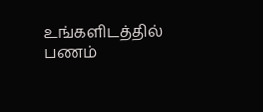உங்களிடத்தில் பணம்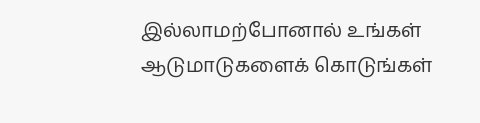இல்லாமற்போனால் உங்கள் ஆடுமாடுகளைக் கொடுங்கள்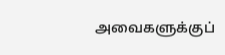அவைகளுக்குப்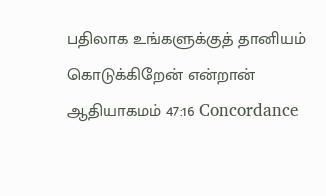பதிலாக உங்களுக்குத் தானியம் கொடுக்கிறேன் என்றான்
ஆதியாகமம் 47:16 Concordance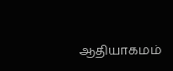ஆதியாகமம்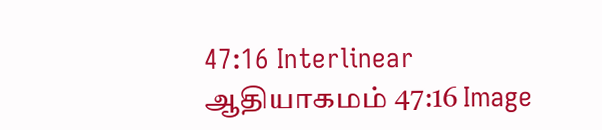47:16 Interlinear ஆதியாகமம் 47:16 Image